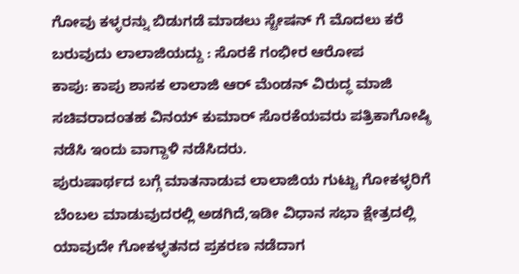ಗೋವು ಕಳ್ಳರನ್ನು ಬಿಡುಗಡೆ ಮಾಡಲು ಸ್ಟೇಷನ್ ಗೆ ಮೊದಲು ಕರೆ ಬರುವುದು ಲಾಲಾಜಿಯದ್ದು : ಸೊರಕೆ ಗಂಭೀರ ಆರೋಪ
ಕಾಪು: ಕಾಪು ಶಾಸಕ ಲಾಲಾಜಿ ಆರ್ ಮೆಂಡನ್ ವಿರುದ್ಧ ಮಾಜಿ ಸಚಿವರಾದಂತಹ ವಿನಯ್ ಕುಮಾರ್ ಸೊರಕೆಯವರು ಪತ್ರಿಕಾಗೋಷ್ಠಿ ನಡೆಸಿ ಇಂದು ವಾಗ್ದಾಳಿ ನಡೆಸಿದರು.
ಪುರುಷಾರ್ಥದ ಬಗ್ಗೆ ಮಾತನಾಡುವ ಲಾಲಾಜಿಯ ಗುಟ್ಟು ಗೋಕಳ್ಳರಿಗೆ ಬೆಂಬಲ ಮಾಡುವುದರಲ್ಲಿ ಅಡಗಿದೆ,ಇಡೀ ವಿಧಾನ ಸಭಾ ಕ್ಷೇತ್ರದಲ್ಲಿ ಯಾವುದೇ ಗೋಕಳ್ಳತನದ ಪ್ರಕರಣ ನಡೆದಾಗ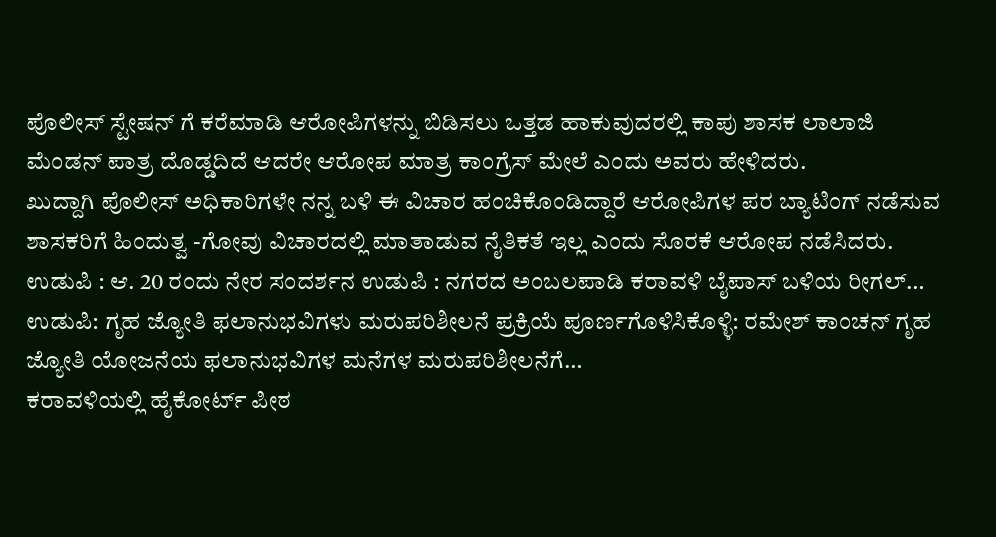ಪೊಲೀಸ್ ಸ್ಟೇಷನ್ ಗೆ ಕರೆಮಾಡಿ ಆರೋಪಿಗಳನ್ನು ಬಿಡಿಸಲು ಒತ್ತಡ ಹಾಕುವುದರಲ್ಲಿ ಕಾಪು ಶಾಸಕ ಲಾಲಾಜಿ ಮೆಂಡನ್ ಪಾತ್ರ ದೊಡ್ಡದಿದೆ ಆದರೇ ಆರೋಪ ಮಾತ್ರ ಕಾಂಗ್ರೆಸ್ ಮೇಲೆ ಎಂದು ಅವರು ಹೇಳಿದರು.
ಖುದ್ದಾಗಿ ಪೊಲೀಸ್ ಅಧಿಕಾರಿಗಳೇ ನನ್ನ ಬಳಿ ಈ ವಿಚಾರ ಹಂಚಿಕೊಂಡಿದ್ದಾರೆ ಆರೋಪಿಗಳ ಪರ ಬ್ಯಾಟಿಂಗ್ ನಡೆಸುವ ಶಾಸಕರಿಗೆ ಹಿಂದುತ್ವ -ಗೋವು ವಿಚಾರದಲ್ಲಿ ಮಾತಾಡುವ ನೈತಿಕತೆ ಇಲ್ಲ ಎಂದು ಸೊರಕೆ ಆರೋಪ ನಡೆಸಿದರು.
ಉಡುಪಿ : ಆ. 20 ರಂದು ನೇರ ಸಂದರ್ಶನ ಉಡುಪಿ : ನಗರದ ಅಂಬಲಪಾಡಿ ಕರಾವಳಿ ಬೈಪಾಸ್ ಬಳಿಯ ರೀಗಲ್…
ಉಡುಪಿ: ಗೃಹ ಜ್ಯೋತಿ ಫಲಾನುಭವಿಗಳು ಮರುಪರಿಶೀಲನೆ ಪ್ರಕ್ರಿಯೆ ಪೂರ್ಣಗೊಳಿಸಿಕೊಳ್ಳಿ: ರಮೇಶ್ ಕಾಂಚನ್ ಗೃಹ ಜ್ಯೋತಿ ಯೋಜನೆಯ ಫಲಾನುಭವಿಗಳ ಮನೆಗಳ ಮರುಪರಿಶೀಲನೆಗೆ…
ಕರಾವಳಿಯಲ್ಲಿ ಹೈಕೋರ್ಟ್ ಪೀಠ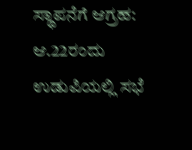ಸ್ಥಾಪನೆಗೆ ಆಗ್ರಹ: ಆ.22ರಂದು ಉಡುಪಿಯಲ್ಲಿ ಸಭೆ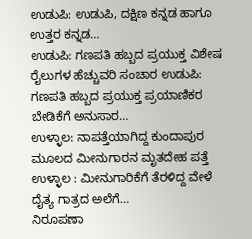ಉಡುಪಿ: ಉಡುಪಿ, ದಕ್ಷಿಣ ಕನ್ನಡ ಹಾಗೂ ಉತ್ತರ ಕನ್ನಡ…
ಉಡುಪಿ: ಗಣಪತಿ ಹಬ್ಬದ ಪ್ರಯುಕ್ತ ವಿಶೇಷ ರೈಲುಗಳ ಹೆಚ್ಚುವರಿ ಸಂಚಾರ ಉಡುಪಿ: ಗಣಪತಿ ಹಬ್ಬದ ಪ್ರಯುಕ್ತ ಪ್ರಯಾಣಿಕರ ಬೇಡಿಕೆಗೆ ಅನುಸಾರ…
ಉಳ್ಳಾಲ: ನಾಪತ್ತೆಯಾಗಿದ್ದ ಕುಂದಾಪುರ ಮೂಲದ ಮೀನುಗಾರನ ಮೃತದೇಹ ಪತ್ತೆ ಉಳ್ಳಾಲ : ಮೀನುಗಾರಿಕೆಗೆ ತೆರಳಿದ್ದ ವೇಳೆ ದೈತ್ಯ ಗಾತ್ರದ ಅಲೆಗೆ…
ನಿರೂಪಣಾ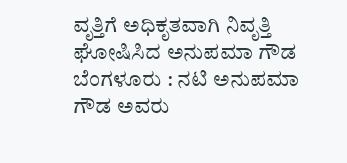ವೃತ್ತಿಗೆ ಅಧಿಕೃತವಾಗಿ ನಿವೃತ್ತಿ ಘೋಷಿಸಿದ ಅನುಪಮಾ ಗೌಡ ಬೆಂಗಳೂರು : ನಟಿ ಅನುಪಮಾ ಗೌಡ ಅವರು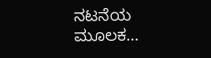ನಟನೆಯ ಮೂಲಕ…